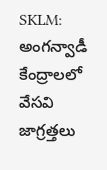SKLM: అంగన్వాడీ కేంద్రాలలో వేసవి జాగ్రత్తలు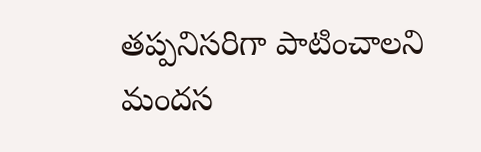తప్పనిసరిగా పాటించాలని మందస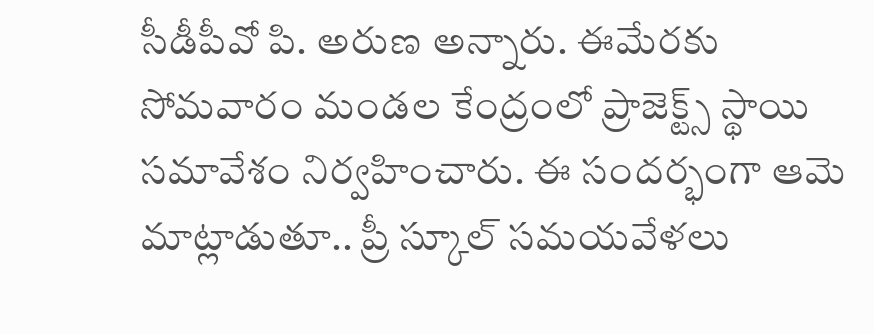సీడీపీవో పి. అరుణ అన్నారు. ఈమేరకు సోమవారం మండల కేంద్రంలో ప్రాజెక్ట్స్ స్థాయి సమావేశం నిర్వహించారు. ఈ సందర్భంగా ఆమె మాట్లాడుతూ.. ప్రీ స్కూల్ సమయవేళలు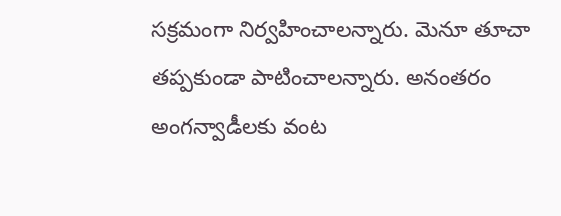సక్రమంగా నిర్వహించాలన్నారు. మెనూ తూచా తప్పకుండా పాటించాలన్నారు. అనంతరం అంగన్వాడీలకు వంట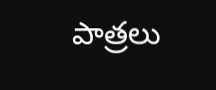పాత్రలు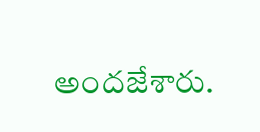అందజేశారు.